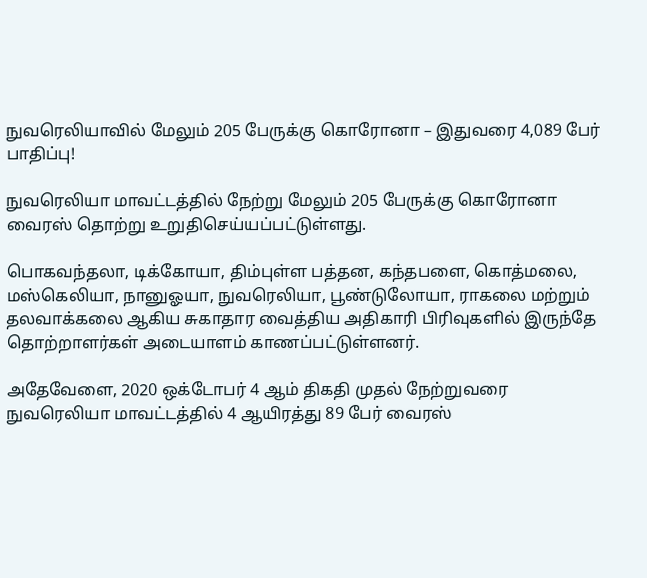நுவரெலியாவில் மேலும் 205 பேருக்கு கொரோனா – இதுவரை 4,089 பேர் பாதிப்பு!

நுவரெலியா மாவட்டத்தில் நேற்று மேலும் 205 பேருக்கு கொரோனா வைரஸ் தொற்று உறுதிசெய்யப்பட்டுள்ளது.

பொகவந்தலா, டிக்கோயா, திம்புள்ள பத்தன, கந்தபளை, கொத்மலை, மஸ்கெலியா, நானுஓயா, நுவரெலியா, பூண்டுலோயா, ராகலை மற்றும் தலவாக்கலை ஆகிய சுகாதார வைத்திய அதிகாரி பிரிவுகளில் இருந்தே தொற்றாளர்கள் அடையாளம் காணப்பட்டுள்ளனர்.

அதேவேளை, 2020 ஒக்டோபர் 4 ஆம் திகதி முதல் நேற்றுவரை நுவரெலியா மாவட்டத்தில் 4 ஆயிரத்து 89 பேர் வைரஸ்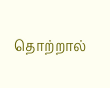தொற்றால்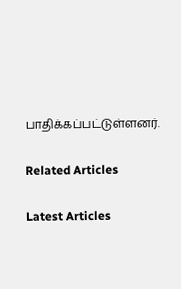பாதிக்கப்பட்டுள்ளனர்.

Related Articles

Latest Articles